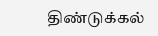திண்டுக்கல்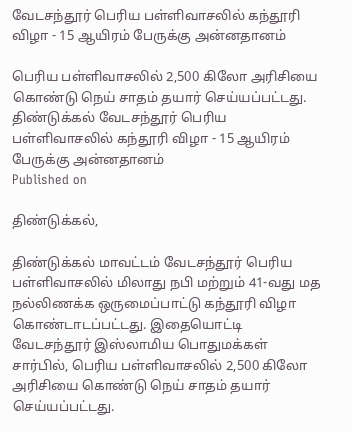வேடசந்தூர் பெரிய பள்ளிவாசலில் கந்தூரி விழா - 15 ஆயிரம் பேருக்கு அன்னதானம்

பெரிய பள்ளிவாசலில் 2,500 கிலோ அரிசியை கொண்டு நெய் சாதம் தயார் செய்யப்பட்டது.
திண்டுக்கல் வேடசந்தூர் பெரிய பள்ளிவாசலில் கந்தூரி விழா - 15 ஆயிரம் பேருக்கு அன்னதானம்
Published on

திண்டுக்கல்,

திண்டுக்கல் மாவட்டம் வேடசந்தூர் பெரிய பள்ளிவாசலில் மிலாது நபி மற்றும் 41-வது மத நல்லிணக்க ஒருமைப்பாட்டு கந்தூரி விழா கொண்டாடப்பட்டது. இதையொட்டி வேடசந்தூர் இஸ்லாமிய பொதுமக்கள் சார்பில், பெரிய பள்ளிவாசலில் 2,500 கிலோ அரிசியை கொண்டு நெய் சாதம் தயார் செய்யப்பட்டது.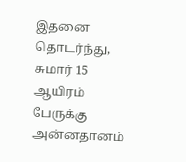இதனை தொடர்ந்து, சுமார் 15 ஆயிரம் பேருக்கு அன்னதானம்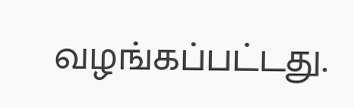வழங்கப்பட்டது.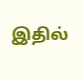இதில்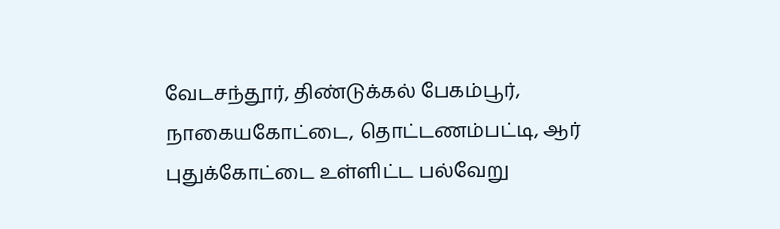வேடசந்தூர், திண்டுக்கல் பேகம்பூர், நாகையகோட்டை, தொட்டணம்பட்டி, ஆர் புதுக்கோட்டை உள்ளிட்ட பல்வேறு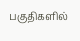பகுதிகளில்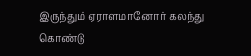இருந்தும் ஏராளமானோர் கலந்து கொண்டு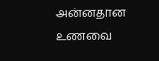அன்னதான உணவை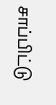சாப்பிட்டு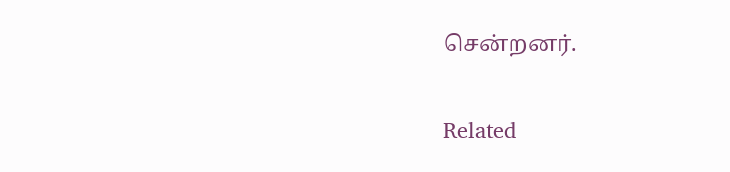சென்றனர்.

Related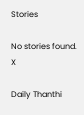Stories

No stories found.
X

Daily Thanthi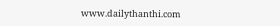www.dailythanthi.com